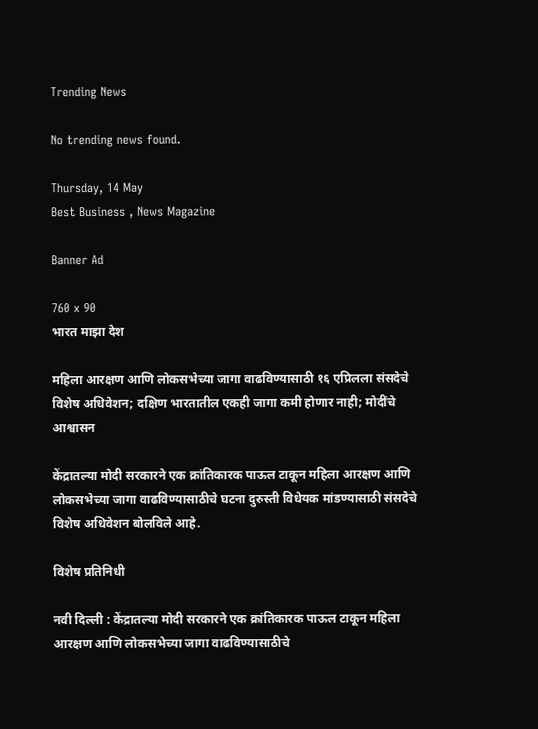Trending News

No trending news found.

Thursday, 14 May
Best Business , News Magazine

Banner Ad

760 x 90
भारत माझा देश

महिला आरक्षण आणि लोकसभेच्या जागा वाढविण्यासाठी १६ एप्रिलला संसदेचे विशेष अधिवेशन; दक्षिण भारतातील एकही जागा कमी होणार नाही; मोदींचे आश्वासन

केंद्रातल्या मोदी सरकारने एक क्रांतिकारक पाऊल टाकून महिला आरक्षण आणि लोकसभेच्या जागा वाढविण्यासाठीचे घटना दुरुस्ती विधेयक मांडण्यासाठी संसदेचे विशेष अधिवेशन बोलविले आहे.

विशेष प्रतिनिधी

नवी दिल्ली : केंद्रातल्या मोदी सरकारने एक क्रांतिकारक पाऊल टाकून महिला आरक्षण आणि लोकसभेच्या जागा वाढविण्यासाठीचे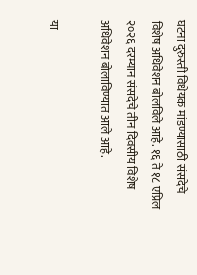घटना दुरुस्ती विधेयक मांडण्यासाठी संसदेचे विशेष अधिवेशन बोलविले आहे. १६ ते १८ एप्रिल २०२६ दरम्यान संसदेचे तीन दिवसीय विशेष अधिवेशन बोलाविण्यात आले आहे.

या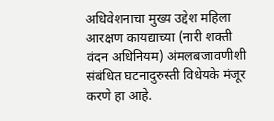अधिवेशनाचा मुख्य उद्देश महिला आरक्षण कायद्याच्या (नारी शक्ती वंदन अधिनियम) अंमलबजावणीशी संबंधित घटनादुरुस्ती विधेयके मंजूर करणे हा आहे.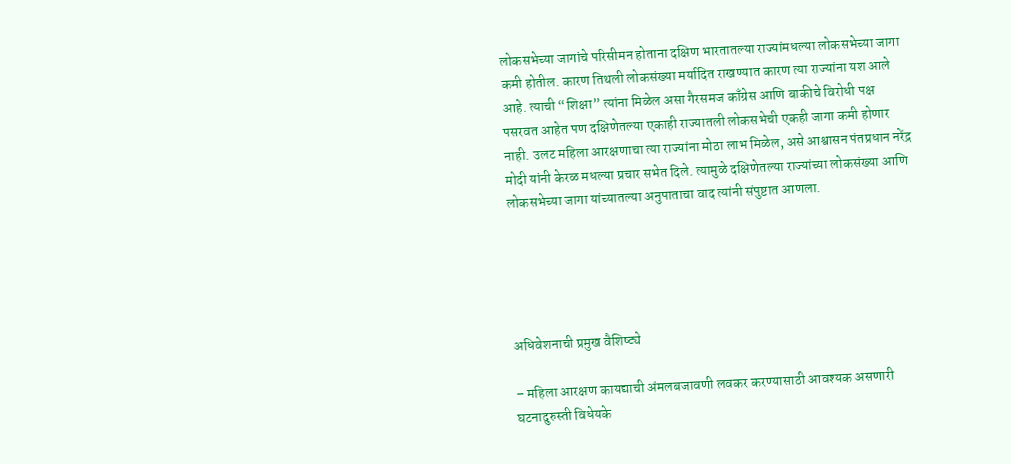लोकसभेच्या जागांचे परिसीमन होताना दक्षिण भारतातल्या राज्यांमधल्या लोकसभेच्या जागा कमी होतील. कारण तिथली लोकसंख्या मर्यादित राखण्यात कारण त्या राज्यांना यश आले आहे. त्याची “शिक्षा” त्यांना मिळेल असा गैरसमज काँग्रेस आणि बाकीचे विरोधी पक्ष पसरवत आहेत पण दक्षिणेतल्या एकाही राज्यातली लोकसभेची एकही जागा कमी होणार नाही. उलट महिला आरक्षणाचा त्या राज्यांना मोठा लाभ मिळेल, असे आश्वासन पंतप्रधान नरेंद्र मोदी यांनी केरळ मधल्या प्रचार सभेत दिले. त्यामुळे दक्षिणेतल्या राज्यांच्या लोकसंख्या आणि लोकसभेच्या जागा यांच्यातल्या अनुपाताचा वाद त्यांनी संपुष्टात आणला.





अधिवेशनाची प्रमुख वैशिष्ट्ये

– महिला आरक्षण कायद्याची अंमलबजावणी लवकर करण्यासाठी आवश्यक असणारी घटनादुरुस्ती विधेयके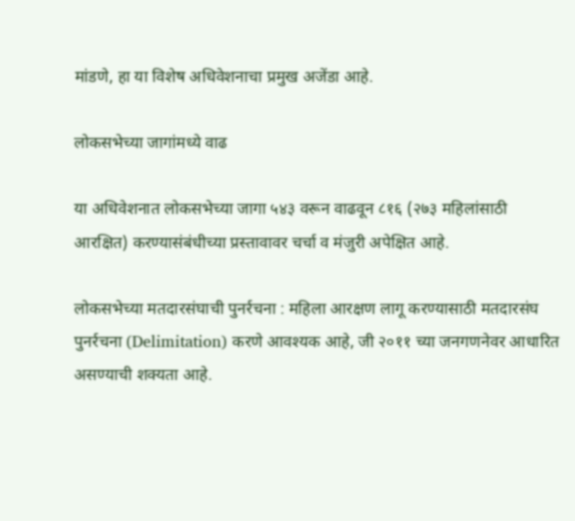मांडणे, हा या विशेष अधिवेशनाचा प्रमुख अजेंडा आहे.

लोकसभेच्या जागांमध्ये वाढ

या अधिवेशनात लोकसभेच्या जागा ५४३ वरून वाढवून ८१६ (२७३ महिलांसाठी आरक्षित) करण्यासंबंधीच्या प्रस्तावावर चर्चा व मंजुरी अपेक्षित आहे.

लोकसभेच्या मतदारसंघाची पुनर्रचना : महिला आरक्षण लागू करण्यासाठी मतदारसंघ पुनर्रचना (Delimitation) करणे आवश्यक आहे, जी २०११ च्या जनगणनेवर आधारित असण्याची शक्यता आहे.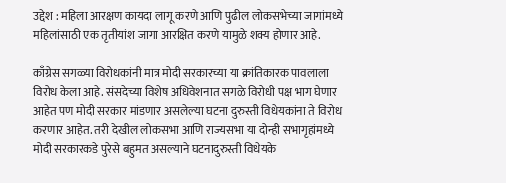उद्देश : महिला आरक्षण कायदा लागू करणे आणि पुढील लोकसभेच्या जागांमध्ये महिलांसाठी एक तृतीयांश जागा आरक्षित करणे यामुळे शक्य होणार आहे.

काँग्रेस सगळ्या विरोधकांनी मात्र मोदी सरकारच्या या क्रांतिकारक पावलाला विरोध केला आहे. संसदेच्या विशेष अधिवेशनात सगळे विरोधी पक्ष भाग घेणार आहेत पण मोदी सरकार मांडणार असलेल्या घटना दुरुस्ती विधेयकांना ते विरोध करणार आहेत. तरी देखील लोकसभा आणि राज्यसभा या दोन्ही सभागृहांमध्ये मोदी सरकारकडे पुरेसे बहुमत असल्याने घटनादुरुस्ती विधेयके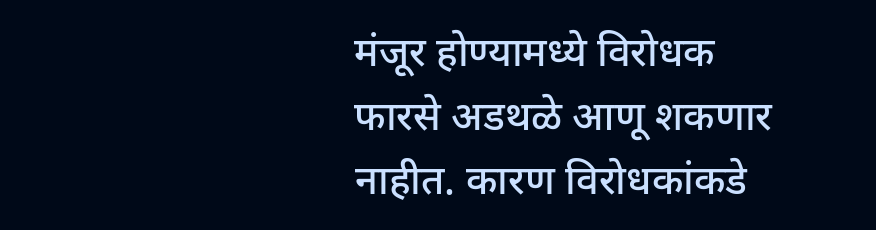मंजूर होण्यामध्ये विरोधक फारसे अडथळे आणू शकणार नाहीत. कारण विरोधकांकडे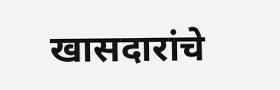खासदारांचे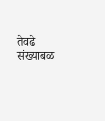तेवढे संख्याबळ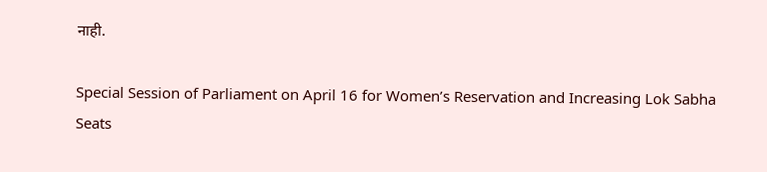नाही.

Special Session of Parliament on April 16 for Women’s Reservation and Increasing Lok Sabha Seats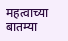महत्वाच्या बातम्या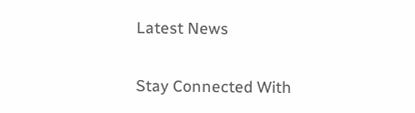Latest News

Stay Connected With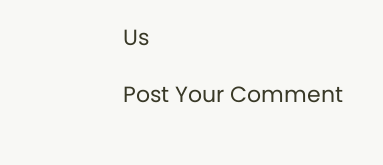Us

Post Your Comment